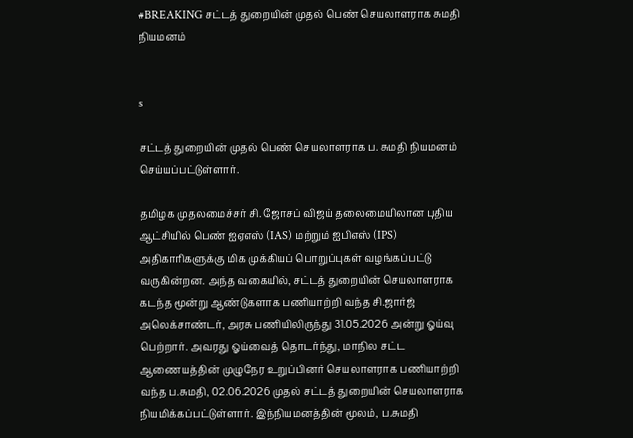#BREAKING சட்டத் துறையின் முதல் பெண் செயலாளராக சுமதி நியமனம்


s

சட்டத் துறையின் முதல் பெண் செயலாளராக ப. சுமதி நியமனம் செய்யப்பட்டுள்ளார்.

தமிழக முதலமைச்சர் சி. ஜோசப் விஜய் தலைமையிலான புதிய ஆட்சியில் பெண் ஐஏஎஸ் (IAS) மற்றும் ஐபிஎஸ் (IPS) அதிகாரிகளுக்கு மிக முக்கியப் பொறுப்புகள் வழங்கப்பட்டு வருகின்றன. அந்த வகையில், சட்டத் துறையின் செயலாளராக கடந்த மூன்று ஆண்டுகளாக பணியாற்றி வந்த சி.ஜார்ஜ் அலெக்சாண்டர், அரசு பணியிலிருந்து 31.05.2026 அன்று ஓய்வு பெற்றார். அவரது ஓய்வைத் தொடர்ந்து, மாநில சட்ட ஆணையத்தின் முழுநேர உறுப்பினர் செயலாளராக பணியாற்றி வந்த ப.சுமதி, 02.06.2026 முதல் சட்டத் துறையின் செயலாளராக நியமிக்கப்பட்டுள்ளார். இந்நியமனத்தின் மூலம், ப.சுமதி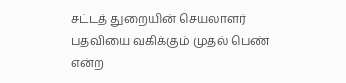சட்டத் துறையின் செயலாளர் பதவியை வகிக்கும் முதல் பெண் என்ற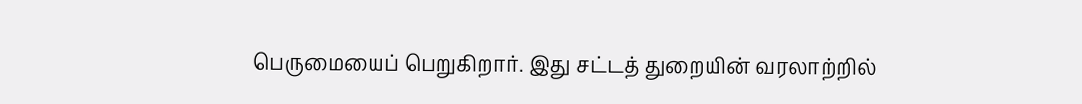பெருமையைப் பெறுகிறார். இது சட்டத் துறையின் வரலாற்றில்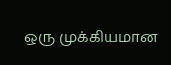ஒரு முக்கியமான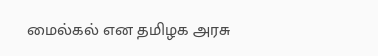மைல்கல் என தமிழக அரசு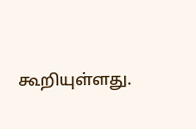கூறியுள்ளது.